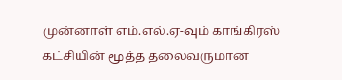முன்னாள் எம்.எல்.ஏ-வும் காங்கிரஸ் கட்சியின் மூத்த தலைவருமான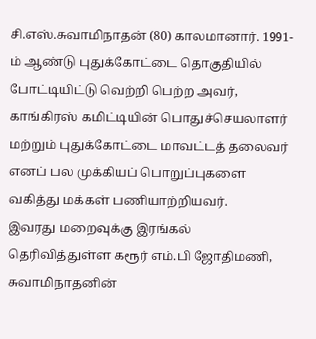சி.எஸ்.சுவாமிநாதன் (80) காலமானார். 1991-ம் ஆண்டு புதுக்கோட்டை தொகுதியில் போட்டியிட்டு வெற்றி பெற்ற அவர், காங்கிரஸ் கமிட்டியின் பொதுச்செயலாளர் மற்றும் புதுக்கோட்டை மாவட்டத் தலைவர் எனப் பல முக்கியப் பொறுப்புகளை வகித்து மக்கள் பணியாற்றியவர்.
இவரது மறைவுக்கு இரங்கல் தெரிவித்துள்ள கரூர் எம்.பி ஜோதிமணி, சுவாமிநாதனின்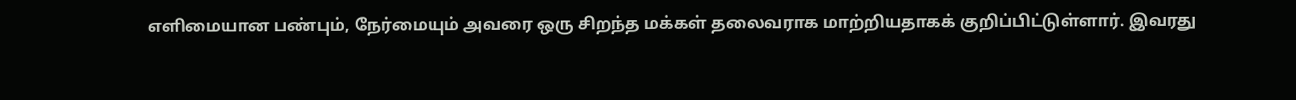எளிமையான பண்பும், நேர்மையும் அவரை ஒரு சிறந்த மக்கள் தலைவராக மாற்றியதாகக் குறிப்பிட்டுள்ளார். இவரது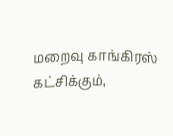மறைவு காங்கிரஸ் கட்சிக்கும்,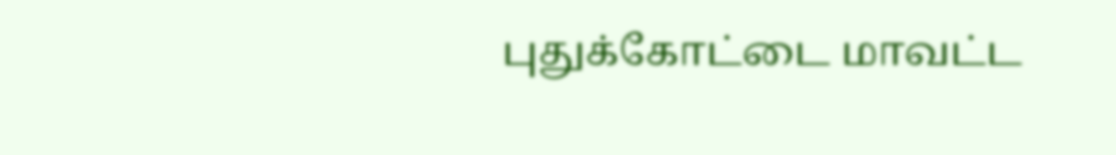புதுக்கோட்டை மாவட்ட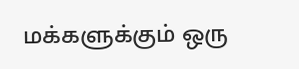மக்களுக்கும் ஒரு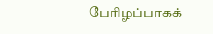பேரிழப்பாகக்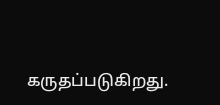கருதப்படுகிறது.